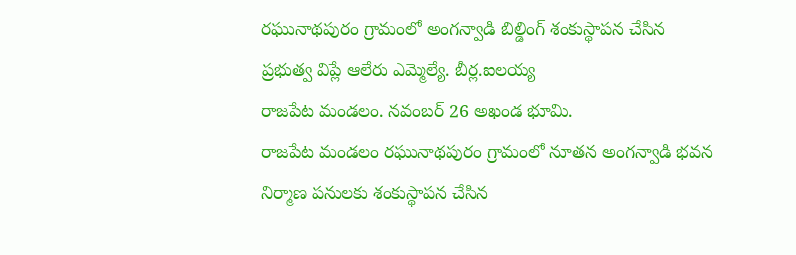రఘునాథపురం గ్రామంలో అంగన్వాడి బిల్డింగ్ శంకుస్థాపన చేసిన ప్రభుత్వ విప్లే ఆలేరు ఎమ్మెల్యే. బీర్ల.ఐలయ్య
రాజపేట మండలం. నవంబర్ 26 అఖండ భూమి.
రాజపేట మండలం రఘునాథపురం గ్రామంలో నూతన అంగన్వాడి భవన నిర్మాణ పనులకు శంకుస్థాపన చేసిన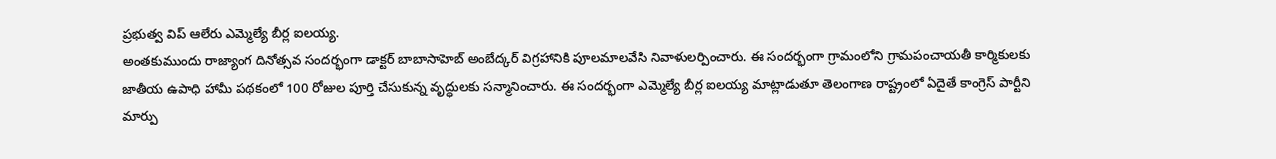ప్రభుత్వ విప్ ఆలేరు ఎమ్మెల్యే బీర్ల ఐలయ్య.
అంతకుముందు రాజ్యాంగ దినోత్సవ సందర్భంగా డాక్టర్ బాబాసాహెబ్ అంబేద్కర్ విగ్రహానికి పూలమాలవేసి నివాళులర్పించారు. ఈ సందర్భంగా గ్రామంలోని గ్రామపంచాయతీ కార్మికులకు జాతీయ ఉపాధి హామీ పథకంలో 100 రోజుల పూర్తి చేసుకున్న వృద్ధులకు సన్మానించారు. ఈ సందర్భంగా ఎమ్మెల్యే బీర్ల ఐలయ్య మాట్లాడుతూ తెలంగాణ రాష్ట్రంలో ఏదైతే కాంగ్రెస్ పార్టీని మార్పు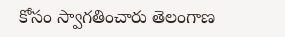కోసం స్వాగతించారు తెలంగాణ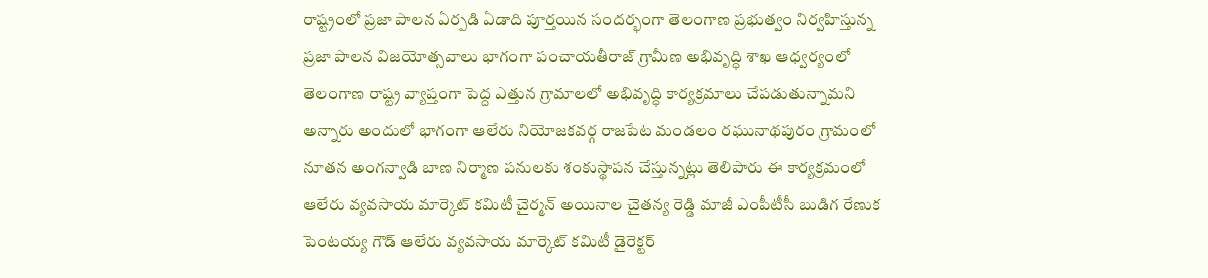రాష్ట్రంలో ప్రజా పాలన ఏర్పడి ఏడాది పూర్తయిన సందర్భంగా తెలంగాణ ప్రభుత్వం నిర్వహిస్తున్న ప్రజా పాలన విజయోత్సవాలు భాగంగా పంచాయతీరాజ్ గ్రామీణ అభివృద్ధి శాఖ ఆధ్వర్యంలో తెలంగాణ రాష్ట్ర వ్యాప్తంగా పెద్ద ఎత్తున గ్రామాలలో అభివృద్ధి కార్యక్రమాలు చేపడుతున్నామని అన్నారు అందులో భాగంగా ఆలేరు నియోజకవర్గ రాజపేట మండలం రఘునాథపురం గ్రామంలో నూతన అంగన్వాడి బాణ నిర్మాణ పనులకు శంకుస్థాపన చేస్తున్నట్లు తెలిపారు ఈ కార్యక్రమంలో ఆలేరు వ్యవసాయ మార్కెట్ కమిటీ చైర్మన్ అయినాల చైతన్య రెడ్డి మాజీ ఎంపీటీసీ బుడిగ రేణుక పెంటయ్య గౌడ్ ఆలేరు వ్యవసాయ మార్కెట్ కమిటీ డైరెక్టర్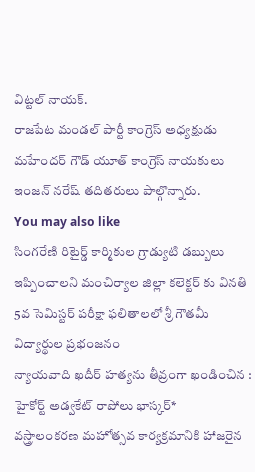విట్టల్ నాయక్.
రాజపేట మండల్ పార్టీ కాంగ్రెస్ అధ్యక్షుడు మహేందర్ గౌడ్ యూత్ కాంగ్రెస్ నాయకులు ఇంజన్ నరేష్ తదితరులు పాల్గొన్నారు.
You may also like
సింగరేణి రిటైర్డ్ కార్మికుల గ్రాడ్యుటి డబ్బులు ఇప్పించాలని మంచిర్యాల జిల్లా కలెక్టర్ కు వినతి
5వ సెమిస్టర్ పరీక్షా ఫలితాలలో శ్రీ గౌతమీ విద్యార్థుల ప్రభంజనం
న్యాయవాది ఖదీర్ హత్యను తీవ్రంగా ఖండించిన : హైకోర్ట్ అడ్వకేట్ రాపోలు భాస్కర్*
వస్త్రాలంకరణ మహోత్సవ కార్యక్రమానికి హాజరైన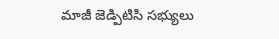మాజీ జెడ్పిటిసి సభ్యులు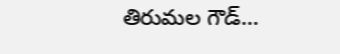తిరుమల గౌడ్…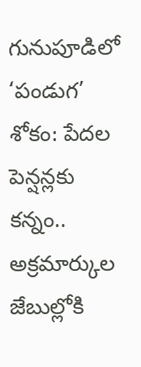గునుపూడిలో ‘పండుగ’ శోకం: పేదల పెన్షన్లకు కన్నం.. అక్రమార్కుల జేబుల్లోకి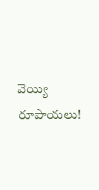వెయ్యి రూపాయలు!